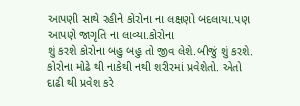આપણી સાથે રહીને કોરોના ના લક્ષણો બદલાયા.પણ આપણે જાગૃતિ ના લાવ્યા.કોરોના
શું કરશે કોરોના બહુ બહુ તો જીવ લેશે.બીજું શું કરશે. કોરોના મોઢે થી નાકેથી નથી શરીરમાં પ્રવેશેતો. એતો દાઢી થી પ્રવેશ કરે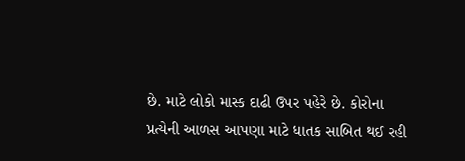છે. માટે લોકો માસ્ક દાઢી ઉપર પહેરે છે. કોરોના
પ્રત્યેની આળસ આપણા માટે ધાતક સાબિત થઈ રહી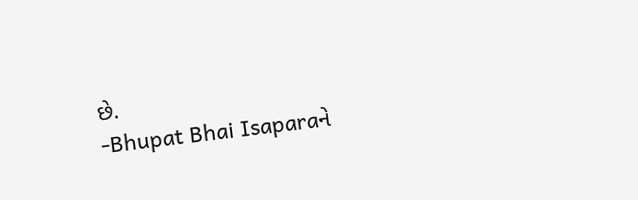છે.
-Bhupat Bhai Isaparaને